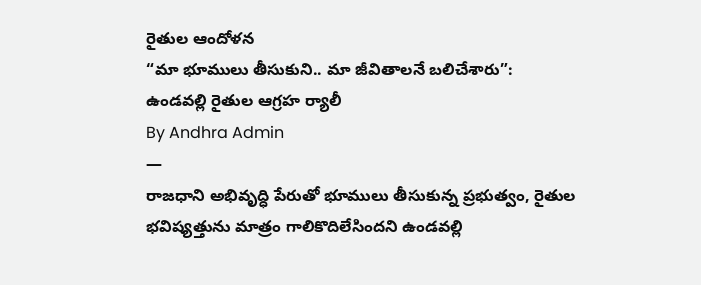రైతుల ఆందోళన
“మా భూములు తీసుకుని.. మా జీవితాలనే బలిచేశారు”: ఉండవల్లి రైతుల ఆగ్రహ ర్యాలీ
By Andhra Admin
—
రాజధాని అభివృద్ధి పేరుతో భూములు తీసుకున్న ప్రభుత్వం, రైతుల భవిష్యత్తును మాత్రం గాలికొదిలేసిందని ఉండవల్లి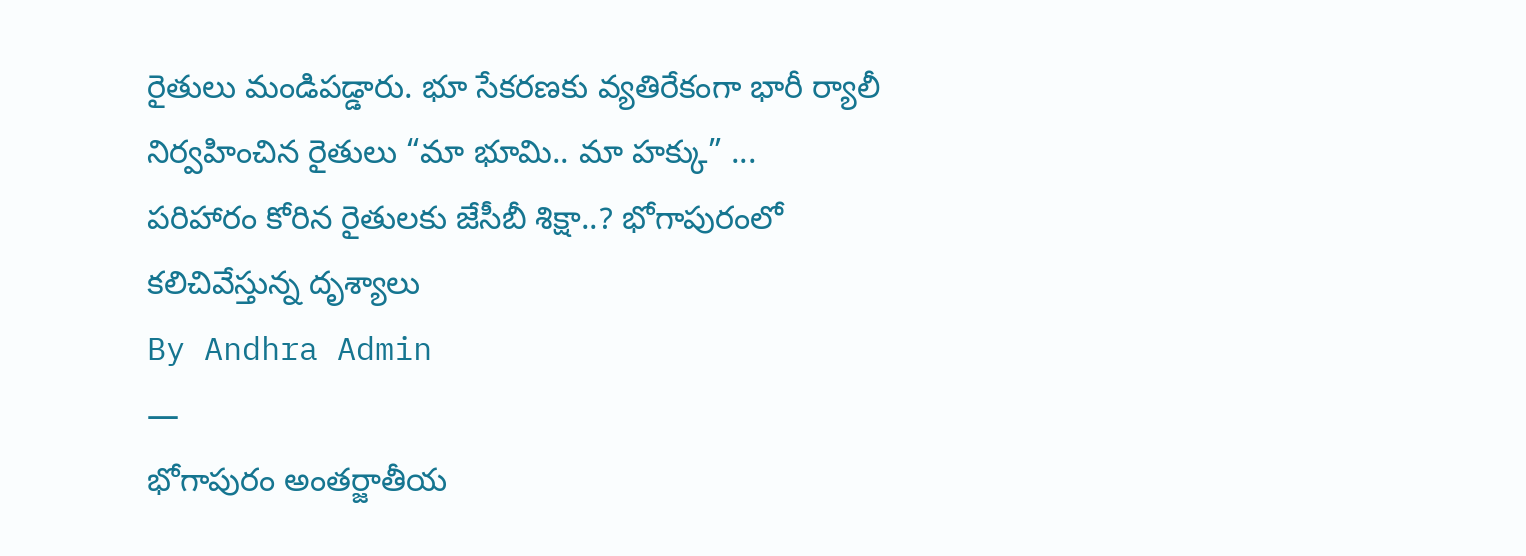రైతులు మండిపడ్డారు. భూ సేకరణకు వ్యతిరేకంగా భారీ ర్యాలీ నిర్వహించిన రైతులు “మా భూమి.. మా హక్కు” ...
పరిహారం కోరిన రైతులకు జేసీబీ శిక్షా..? భోగాపురంలో కలిచివేస్తున్న దృశ్యాలు
By Andhra Admin
—
భోగాపురం అంతర్జాతీయ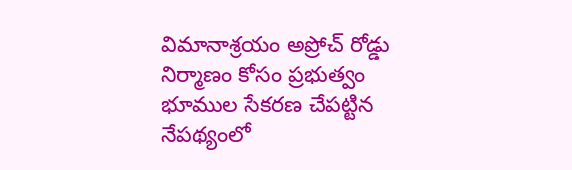విమానాశ్రయం అప్రోచ్ రోడ్డు నిర్మాణం కోసం ప్రభుత్వం భూముల సేకరణ చేపట్టిన నేపథ్యంలో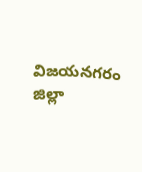విజయనగరం జిల్లా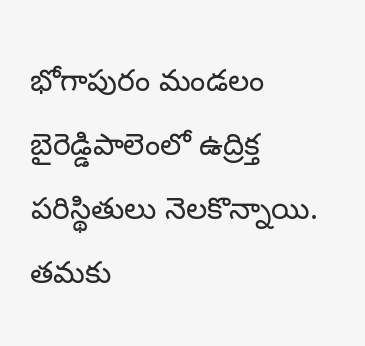భోగాపురం మండలం బైరెడ్డిపాలెంలో ఉద్రిక్త పరిస్థితులు నెలకొన్నాయి. తమకు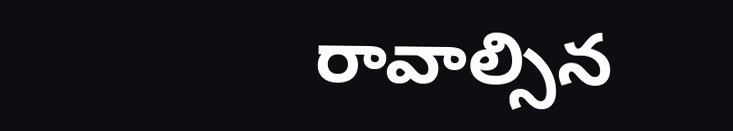రావాల్సిన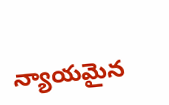న్యాయమైన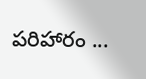పరిహారం ...